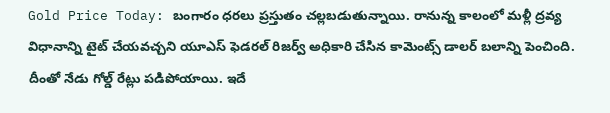Gold Price Today: బంగారం ధరలు ప్రస్తుతం చల్లబడుతున్నాయి. రానున్న కాలంలో మళ్లీ ద్రవ్య విధానాన్ని టైట్ చేయవచ్చని యూఎస్ ఫెడరల్ రిజర్వ్ అధికారి చేసిన కామెంట్స్ డాలర్ బలాన్ని పెంచింది. దీంతో నేడు గోల్డ్ రేట్లు పడిపోయాయి. ఇదే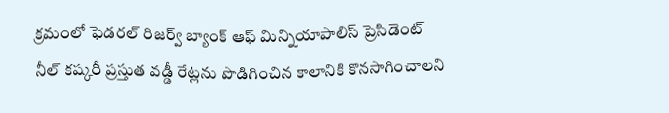క్రమంలో ఫెడరల్ రిజర్వ్ బ్యాంక్ ఆఫ్ మిన్నియాపాలిస్ ప్రెసిడెంట్ నీల్ కష్కరీ ప్రస్తుత వడ్డీ రేట్లను పొడిగించిన కాలానికి కొనసాగించాలని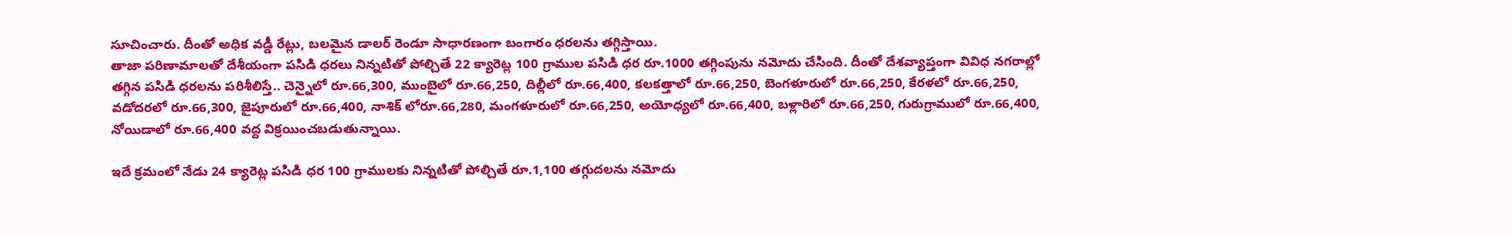సూచించారు. దీంతో అధిక వడ్డీ రేట్లు, బలమైన డాలర్ రెండూ సాధారణంగా బంగారం ధరలను తగ్గిస్తాయి.
తాజా పరిణామాలతో దేశీయంగా పసిడి ధరలు నిన్నటితో పోల్చితే 22 క్యారెట్ల 100 గ్రాముల పసిడి ధర రూ.1000 తగ్గింపును నమోదు చేసింది. దీంతో దేశవ్యాప్తంగా వివిధ నగరాల్లో తగ్గిన పసిడి ధరలను పరిశీలిస్తే.. చెన్నైలో రూ.66,300, ముంబైలో రూ.66,250, దిల్లీలో రూ.66,400, కలకత్తాలో రూ.66,250, బెంగళూరులో రూ.66,250, కేరళలో రూ.66,250, వడోదరలో రూ.66,300, జైపూరులో రూ.66,400, నాశిక్ లోరూ.66,280, మంగళూరులో రూ.66,250, అయోధ్యలో రూ.66,400, బళ్లారిలో రూ.66,250, గురుగ్రాములో రూ.66,400, నోయిడాలో రూ.66,400 వద్ద విక్రయించబడుతున్నాయి.

ఇదే క్రమంలో నేడు 24 క్యారెట్ల పసిడి ధర 100 గ్రాములకు నిన్నటితో పోల్చితే రూ.1,100 తగ్గుదలను నమోదు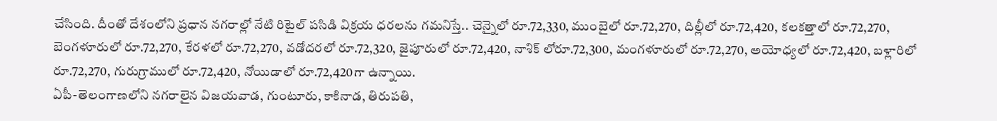చేసింది. దీంతో దేశంలోని ప్రధాన నగరాల్లో నేటి రిటైల్ పసిడి విక్రయ ధరలను గమనిస్తే.. చెన్నైలో రూ.72,330, ముంబైలో రూ.72,270, దిల్లీలో రూ.72,420, కలకత్తాలో రూ.72,270, బెంగళూరులో రూ.72,270, కేరళలో రూ.72,270, వడోదరలో రూ.72,320, జైపూరులో రూ.72,420, నాశిక్ లోరూ.72,300, మంగళూరులో రూ.72,270, అయోధ్యలో రూ.72,420, బళ్లారిలో రూ.72,270, గురుగ్రాములో రూ.72,420, నోయిడాలో రూ.72,420గా ఉన్నాయి.
ఏపీ-తెలంగాణలోని నగరాలైన విజయవాడ, గుంటూరు, కాకినాడ, తిరుపతి,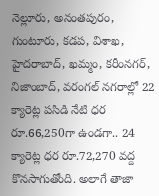నెల్లూరు, అనంతపురం, గుంటూరు, కడప, విశాఖ, హైదరాబాద్, ఖమ్మం, కరీంనగర్, నిజాంబాద్, వరంగల్ నగరాల్లో 22 క్యారెట్ల పసిడి నేటి ధర రూ.66,250గా ఉండగా.. 24 క్యారెట్ల ధర రూ.72,270 వద్ద కొనసాగుతోంది. అలాగే తాజా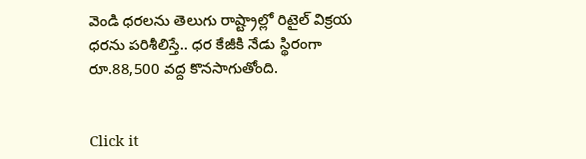వెండి ధరలను తెలుగు రాష్ట్రాల్లో రిటైల్ విక్రయ ధరను పరిశీలిస్తే.. ధర కేజీకి నేడు స్థిరంగా రూ.88,500 వద్ద కొనసాగుతోంది.


Click it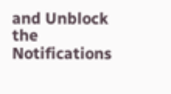and Unblock the Notifications